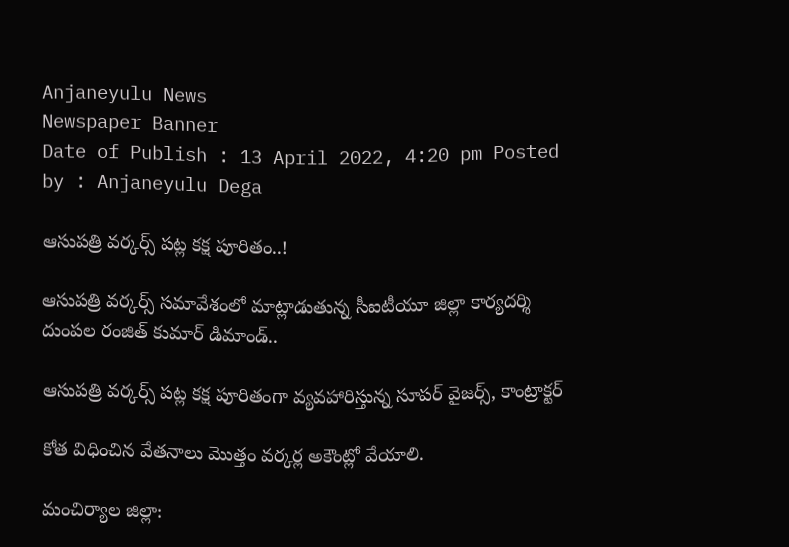Anjaneyulu News
Newspaper Banner
Date of Publish : 13 April 2022, 4:20 pm Posted by : Anjaneyulu Dega

ఆసుపత్రి వర్కర్స్ పట్ల కక్ష పూరితం..!

ఆసుపత్రి వర్కర్స్ సమావేశంలో మాట్లాడుతున్న సీఐటీయూ జిల్లా కార్యదర్శి దుంపల రంజిత్ కుమార్ డిమాండ్..

ఆసుపత్రి వర్కర్స్ పట్ల కక్ష పూరితంగా వ్యవహారిస్తున్న సూపర్ వైజర్స్, కాంట్రాక్టర్

కోత విధించిన వేతనాలు మొత్తం వర్కర్ల అకౌంట్లో వేయాలి.

మంచిర్యాల జిల్లా: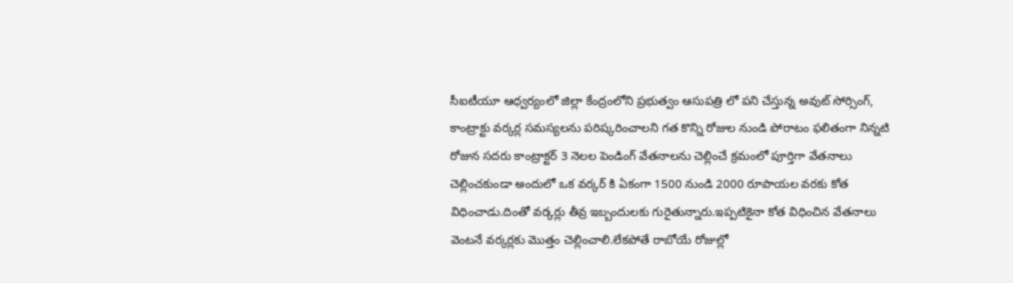సీఐటీయూ ఆధ్వర్యంలో జిల్లా కేంద్రంలోని ప్రభుత్వం ఆసుపత్రి లో పని చేస్తున్న అవుట్ సోర్సింగ్, కాంట్రాక్టు వర్కర్ల సమస్యలను పరిష్కరించాలని గత కొన్ని రోజుల నుండి పోరాటం ఫలితంగా నిన్నటి రోజున సదరు కాంట్రాక్టర్ 3 నెలల పెండింగ్ వేతనాలను చెల్లించే క్రమంలో పూర్తిగా వేతనాలు చెల్లించకుండా అందులో ఒక వర్కర్ కి ఏకంగా 1500 నుండి 2000 రూపాయల వరకు కోత విధించాడు.దింతో వర్కర్లు తీవ్ర ఇబ్బందులకు గురైతున్నారు.ఇప్పటికైనా కోత విధించిన వేతనాలు వెంటనే వర్కర్లకు మొత్తం చెల్లించాలి.లేకపోతే రాబోయే రోజుల్లో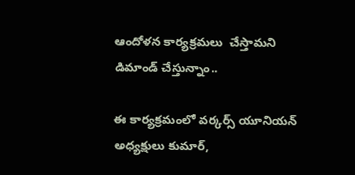ఆందోళన కార్యక్రమలు  చేస్తామని డిమాండ్ చేస్తున్నాం..

ఈ కార్యక్రమంలో వర్కర్స్ యూనియన్ అధ్యక్షులు కుమార్,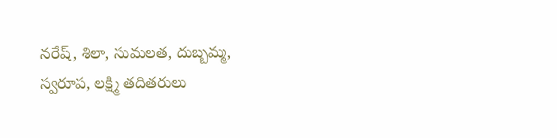నరేష్, శిలా, సుమలత, దుబ్బమ్మ, స్వరూప, లక్ష్మి తదితరులు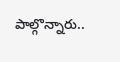పాల్గొన్నారు..